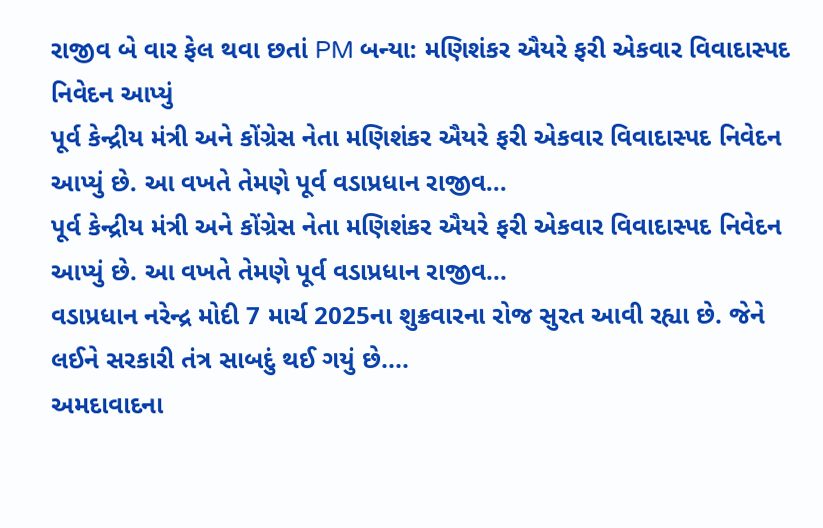રાજીવ બે વાર ફેલ થવા છતાં PM બન્યા: મણિશંકર ઐયરે ફરી એકવાર વિવાદાસ્પદ નિવેદન આપ્યું
પૂર્વ કેન્દ્રીય મંત્રી અને કોંગ્રેસ નેતા મણિશંકર ઐયરે ફરી એકવાર વિવાદાસ્પદ નિવેદન આપ્યું છે. આ વખતે તેમણે પૂર્વ વડાપ્રધાન રાજીવ...
પૂર્વ કેન્દ્રીય મંત્રી અને કોંગ્રેસ નેતા મણિશંકર ઐયરે ફરી એકવાર વિવાદાસ્પદ નિવેદન આપ્યું છે. આ વખતે તેમણે પૂર્વ વડાપ્રધાન રાજીવ...
વડાપ્રધાન નરેન્દ્ર મોદી 7 માર્ચ 2025ના શુક્રવારના રોજ સુરત આવી રહ્યા છે. જેને લઈને સરકારી તંત્ર સાબદું થઈ ગયું છે....
અમદાવાદના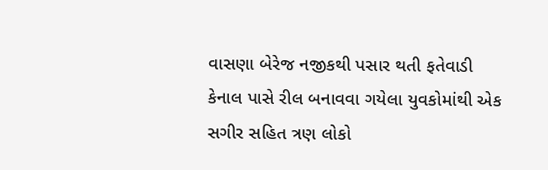વાસણા બેરેજ નજીકથી પસાર થતી ફતેવાડી કેનાલ પાસે રીલ બનાવવા ગયેલા યુવકોમાંથી એક સગીર સહિત ત્રણ લોકો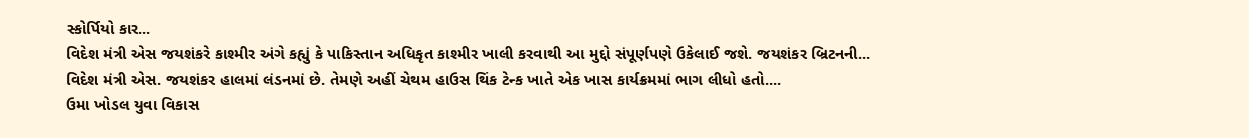સ્કોર્પિયો કાર...
વિદેશ મંત્રી એસ જયશંકરે કાશ્મીર અંગે કહ્યું કે પાકિસ્તાન અધિકૃત કાશ્મીર ખાલી કરવાથી આ મુદ્દો સંપૂર્ણપણે ઉકેલાઈ જશે. જયશંકર બ્રિટનની...
વિદેશ મંત્રી એસ. જયશંકર હાલમાં લંડનમાં છે. તેમણે અહીં ચેથમ હાઉસ થિંક ટેન્ક ખાતે એક ખાસ કાર્યક્રમમાં ભાગ લીધો હતો....
ઉમા ખોડલ યુવા વિકાસ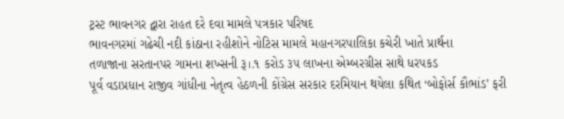ટ્રસ્ટ ભાવનગર દ્વારા રાહત દરે દવા મામલે પત્રકાર પરિષદ
ભાવનગરમાં ગઢેચી નદી કાંઠાના રહીશોને નોટિસ મામલે મહાનગરપાલિકા કચેરી ખાતે પ્રાર્થના
તળાજાના સરતાનપર ગામના શખ્સની રૂ।.૧ કરોડ ૩૫ લાખના એમ્બરગ્રીસ સાથે ધરપકડ
પૂર્વ વડાપ્રધાન રાજીવ ગાંધીના નેતૃત્વ હેઠળની કોંગ્રેસ સરકાર દરમિયાન થયેલા કથિત ‘બોફોર્સ કૌભાંડ’ ફરી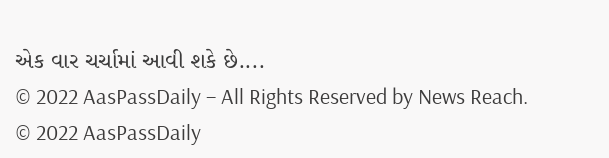એક વાર ચર્ચામાં આવી શકે છે....
© 2022 AasPassDaily – All Rights Reserved by News Reach.
© 2022 AasPassDaily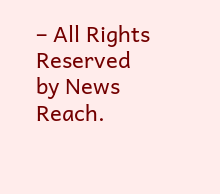– All Rights Reserved by News Reach.